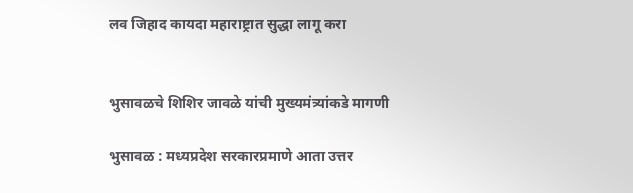लव जिहाद कायदा महाराष्ट्रात सुद्धा लागू करा


भुसावळचे शिशिर जावळे यांची मुख्यमंत्र्यांकडे मागणी

भुसावळ : मध्यप्रदेश सरकारप्रमाणे आता उत्तर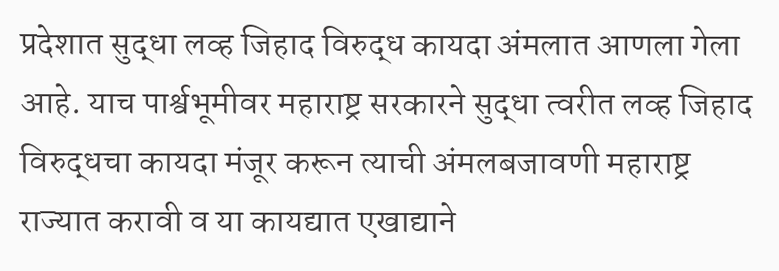प्रदेशात सुद्धा लव्ह जिहाद विरुद्ध कायदा अंमलात आणला गेला आहे. याच पार्श्वभूमीवर महाराष्ट्र सरकारने सुद्धा त्वरीत लव्ह जिहाद विरुद्धचा कायदा मंजूर करून त्याची अंमलबजावणी महाराष्ट्र राज्यात करावी व या कायद्यात एखाद्याने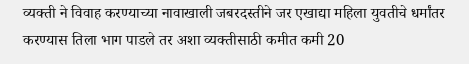व्यक्ती ने विवाह करण्याच्या नावाखाली जबरदस्तीने जर एखाद्या महिला युवतीचे धर्मांतर करण्यास तिला भाग पाडले तर अशा व्यक्तीसाठी कमीत कमी 20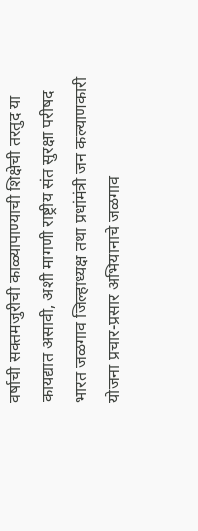वर्षाची सक्तमजुरीची काळ्यापाण्याची शिक्षेची तरतुद या कायद्यात असावी, अशी मागणी राष्ट्रीय संत सुरक्षा परीषद भारत जळगाव जिल्हाध्यक्ष तथा प्रधांमंत्री जन कल्याणकारी योजना प्रचार-प्रसार अभियानाचे जळगाव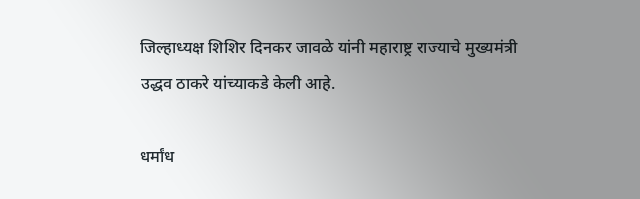जिल्हाध्यक्ष शिशिर दिनकर जावळे यांनी महाराष्ट्र राज्याचे मुख्यमंत्री उद्धव ठाकरे यांच्याकडे केली आहे.

धर्मांध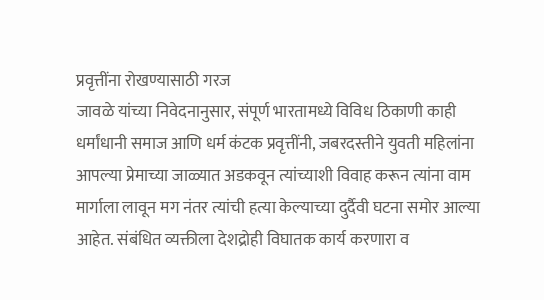प्रवृत्तींना रोखण्यासाठी गरज
जावळे यांच्या निवेदनानुसार, संपूर्ण भारतामध्ये विविध ठिकाणी काही धर्मांधानी समाज आणि धर्म कंटक प्रवृत्तींनी, जबरदस्तीने युवती महिलांना आपल्या प्रेमाच्या जाळ्यात अडकवून त्यांच्याशी विवाह करून त्यांना वाम मार्गाला लावून मग नंतर त्यांची हत्या केल्याच्या दुर्दैवी घटना समोर आल्या आहेत. संबंधित व्यक्तीला देशद्रोही विघातक कार्य करणारा व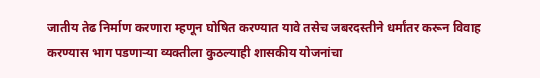जातीय तेढ निर्माण करणारा म्हणून घोषित करण्यात यावे तसेच जबरदस्तीने धर्मांतर करून विवाह करण्यास भाग पडणार्‍या व्यक्तीला कुठल्याही शासकीय योजनांचा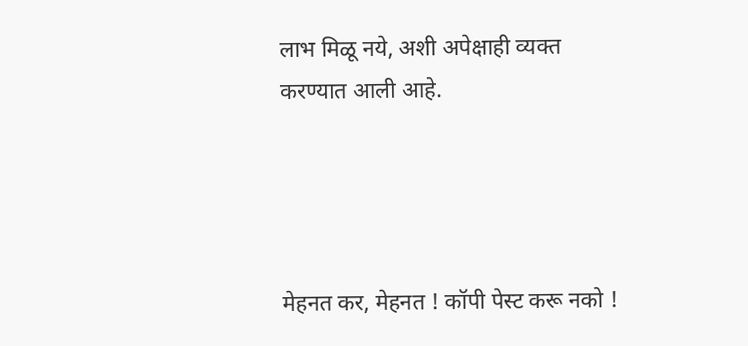लाभ मिळू नये, अशी अपेक्षाही व्यक्त करण्यात आली आहे.




मेहनत कर, मेहनत ! कॉपी पेस्ट करू नको !